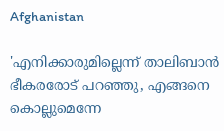Afghanistan

'എനിക്കാരുമില്ലെന്ന് താലിബാന്‍ ഭീകരരോട് പറഞ്ഞു, എങ്ങനെ കൊല്ലുമെന്നേ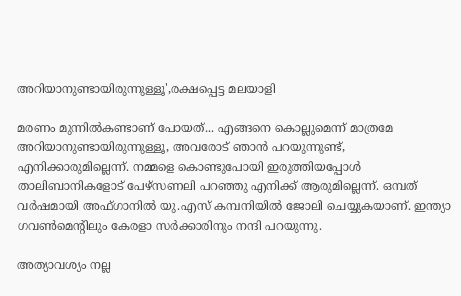അറിയാനുണ്ടായിരുന്നുള്ളൂ',രക്ഷപ്പെട്ട മലയാളി

മരണം മുന്നില്‍കണ്ടാണ് പോയത്... എങ്ങനെ കൊല്ലുമെന്ന് മാത്രമേ അറിയാനുണ്ടായിരുന്നുള്ളൂ, അവരോട് ഞാന്‍ പറയുന്നുണ്ട്, എനിക്കാരുമില്ലെന്ന്. നമ്മളെ കൊണ്ടുപോയി ഇരുത്തിയപ്പോള്‍ താലിബാനികളോട് പേഴ്‌സണലി പറഞ്ഞു എനിക്ക് ആരുമില്ലെന്ന്. ഒമ്പത് വര്‍ഷമായി അഫ്ഗാനില്‍ യു.എസ് കമ്പനിയില്‍ ജോലി ചെയ്യുകയാണ്. ഇന്ത്യാ ഗവണ്‍മെന്റിലും കേരളാ സര്‍ക്കാരിനും നന്ദി പറയുന്നു.

അത്യാവശ്യം നല്ല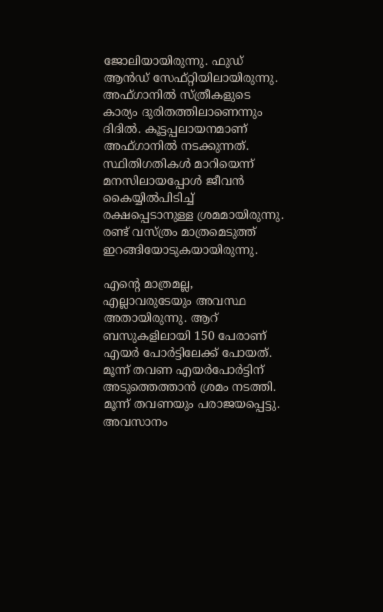ജോലിയായിരുന്നു. ഫുഡ് ആന്‍ഡ് സേഫ്റ്റിയിലായിരുന്നു. അഫ്ഗാനില്‍ സ്ത്രീകളുടെ കാര്യം ദുരിതത്തിലാണെന്നും ദിദില്‍. കൂട്ടപ്പലായനമാണ് അഫ്ഗാനില്‍ നടക്കുന്നത്. സ്ഥിതിഗതികള്‍ മാറിയെന്ന് മനസിലായപ്പോള്‍ ജീവന്‍ കൈയ്യില്‍പിടിച്ച് രക്ഷപ്പെടാനുള്ള ശ്രമമായിരുന്നു. രണ്ട് വസ്ത്രം മാത്രമെടുത്ത് ഇറങ്ങിയോടുകയായിരുന്നു.

എന്റെ മാത്രമല്ല, എല്ലാവരുടേയും അവസ്ഥ അതായിരുന്നു. ആറ് ബസുകളിലായി 150 പേരാണ് എയര്‍ പോര്‍ട്ടിലേക്ക് പോയത്. മൂന്ന് തവണ എയര്‍പോര്‍ട്ടിന് അടുത്തെത്താന്‍ ശ്രമം നടത്തി. മൂന്ന് തവണയും പരാജയപ്പെട്ടു. അവസാനം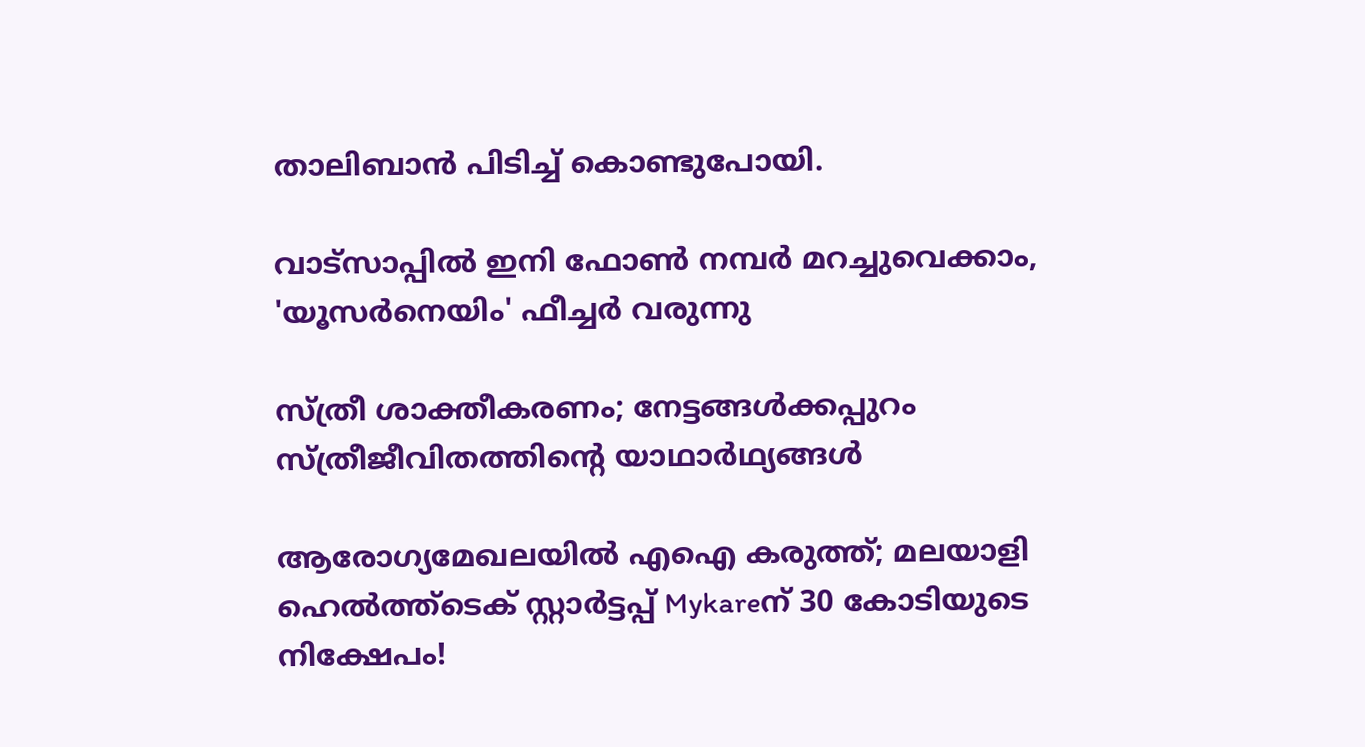താലിബാന്‍ പിടിച്ച് കൊണ്ടുപോയി.

വാട്‌സാപ്പിൽ ഇനി ഫോൺ നമ്പർ മറച്ചുവെക്കാം, 'യൂസർനെയിം' ഫീച്ചർ വരുന്നു

സ്ത്രീ ശാക്തീകരണം; നേട്ടങ്ങള്‍ക്കപ്പുറം സ്ത്രീജീവിതത്തിന്റെ യാഥാര്‍ഥ്യങ്ങള്‍

ആരോഗ്യമേഖലയിൽ എഐ കരുത്ത്; മലയാളി ഹെൽത്ത്‌ടെക് സ്റ്റാർട്ടപ്പ് Mykareന് 30 കോടിയുടെ നിക്ഷേപം!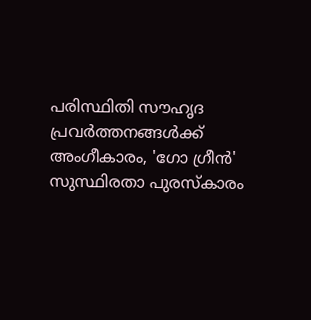പരിസ്ഥിതി സൗഹൃദ പ്രവർത്തനങ്ങൾക്ക് അംഗീകാരം, 'ഗോ ഗ്രീൻ' സുസ്ഥിരതാ പുരസ്കാരം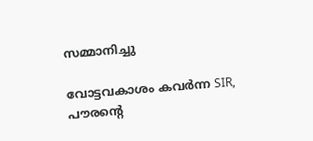സമ്മാനിച്ചു

വോട്ടവകാശം കവർന്ന SIR, പൗരന്റെ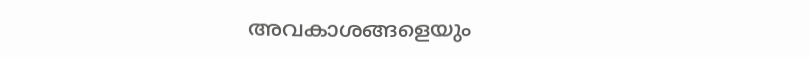അവകാശങ്ങളെയും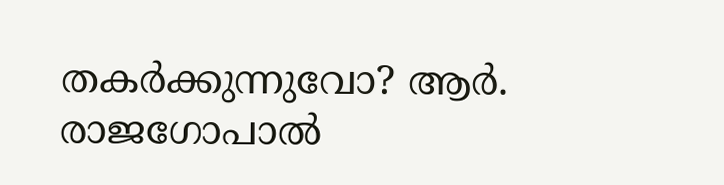തകർക്കുന്നുവോ? ആർ. രാജഗോപാൽ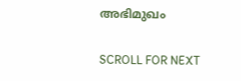അഭിമുഖം

SCROLL FOR NEXT